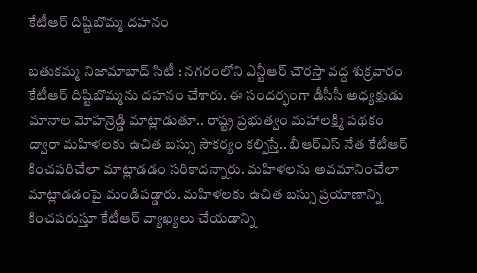కేటీఆర్ దిష్టిబొమ్మ దహనం

బతుకమ్మ నిజామాబాద్ సిటీ : నగరంలోని ఎన్టీఆర్ చౌరస్తా వద్ద శుక్రవారం కేటీఆర్ దిష్టిబొమ్మను దహనం చేశారు. ఈ సందర్భంగా డీసీసీ అధ్యక్షుడు మానాల మోహన్రెడ్డి మాట్లాడుతూ.. రాష్ట్ర ప్రభుత్వం మహాలక్ష్మి పథకం ద్వారా మహిళలకు ఉచిత బస్సు సౌకర్యం కల్పిస్తే.. బీఆర్ఎస్ నేత కేటీఆర్ కించపరిచేలా మాట్లాడడం సరికాదన్నారు. మహిళలను అవమానించేలా మాట్లాడడంపై మండిపడ్డారు. మహిళలకు ఉచిత బస్సు ప్రయాణాన్ని కించపరుస్తూ కేటీఆర్ వ్యాఖ్యలు చేయడాన్ని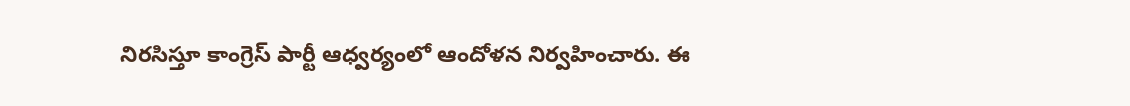నిరసిస్తూ కాంగ్రెస్ పార్టీ ఆధ్వర్యంలో ఆందోళన నిర్వహించారు. ఈ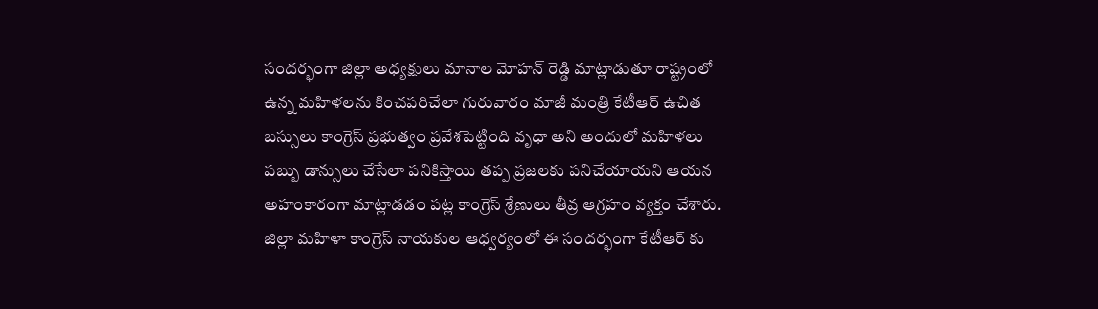సందర్భంగా జిల్లా అధ్యక్షులు మానాల మోహన్ రెడ్డి మాట్లాడుతూ రాష్ట్రంలో ఉన్న మహిళలను కించపరిచేలా గురువారం మాజీ మంత్రి కేటీఆర్ ఉచిత బస్సులు కాంగ్రెస్ ప్రభుత్వం ప్రవేశపెట్టింది వృధా అని అందులో మహిళలు పబ్బు డాన్సులు చేసేలా పనికిస్తాయి తప్ప ప్రజలకు పనిచేయాయని ఆయన అహంకారంగా మాట్లాడడం పట్ల కాంగ్రెస్ శ్రేణులు తీవ్ర ఆగ్రహం వ్యక్తం చేశారు. జిల్లా మహిళా కాంగ్రెస్ నాయకుల ఆధ్వర్యంలో ఈ సందర్భంగా కేటీఆర్ కు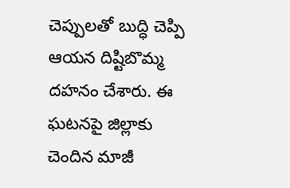చెప్పులతో బుద్ధి చెప్పి ఆయన దిష్టిబొమ్మ దహనం చేశారు. ఈ ఘటనపై జిల్లాకు చెందిన మాజీ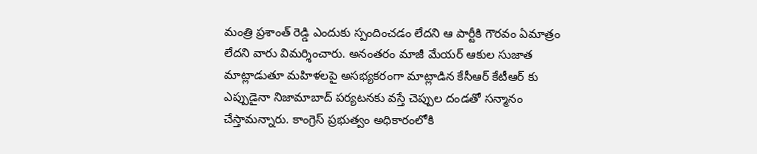మంత్రి ప్రశాంత్ రెడ్డి ఎందుకు స్పందించడం లేదని ఆ పార్టీకి గౌరవం ఏమాత్రం లేదని వారు విమర్శించారు. అనంతరం మాజీ మేయర్ ఆకుల సుజాత మాట్లాడుతూ మహిళలపై అసభ్యకరంగా మాట్లాడిన కేసీఆర్ కేటీఆర్ కు ఎప్పుడైనా నిజామాబాద్ పర్యటనకు వస్తే చెప్పుల దండతో సన్మానం చేస్తామన్నారు. కాంగ్రెస్ ప్రభుత్వం అధికారంలోకి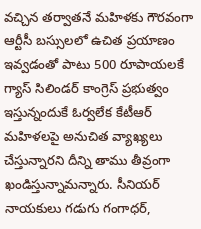వచ్చిన తర్వాతనే మహిళకు గౌరవంగా ఆర్టీసీ బస్సులలో ఉచిత ప్రయాణం ఇవ్వడంతో పాటు 500 రూపాయలకే గ్యాస్ సిలిండర్ కాంగ్రెస్ ప్రభుత్వం ఇస్తున్నందుకే ఓర్వలేక కేటీఆర్ మహిళలపై అనుచిత వ్యాఖ్యలు చేస్తున్నారని దీన్ని తాము తీవ్రంగా ఖండిస్తున్నామన్నారు. సీనియర్ నాయకులు గడుగు గంగాధర్,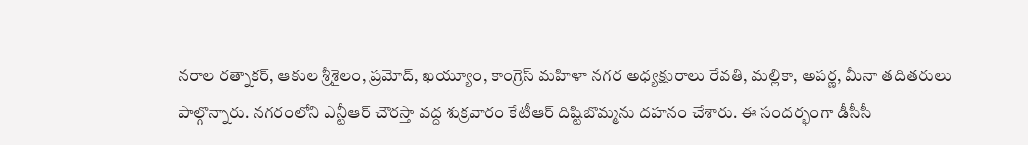నరాల రత్నాకర్, ఆకుల శ్రీశైలం, ప్రమోద్, ఖయ్యూం, కాంగ్రెస్ మహిళా నగర అధ్యక్షురాలు రేవతి, మల్లికా, అపర్ణ, మీనా తదితరులు పాల్గొన్నారు. నగరంలోని ఎన్టీఆర్ చౌరస్తా వద్ద శుక్రవారం కేటీఆర్ దిష్టిబొమ్మను దహనం చేశారు. ఈ సందర్భంగా డీసీసీ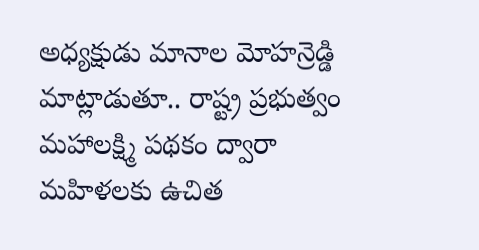అధ్యక్షుడు మానాల మోహన్రెడ్డి మాట్లాడుతూ.. రాష్ట్ర ప్రభుత్వం మహాలక్ష్మి పథకం ద్వారా మహిళలకు ఉచిత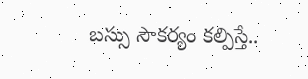బస్సు సౌకర్యం కల్పిస్తే..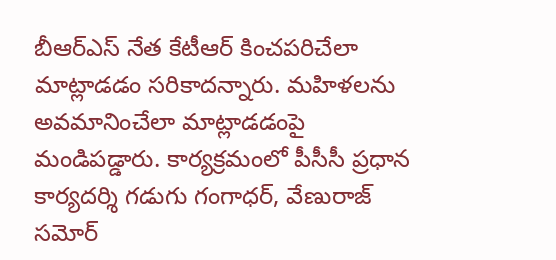బీఆర్ఎస్ నేత కేటీఆర్ కించపరిచేలా మాట్లాడడం సరికాదన్నారు. మహిళలను అవమానించేలా మాట్లాడడంపై మండిపడ్డారు. కార్యక్రమంలో పీసీసీ ప్రధాన కార్యదర్శి గడుగు గంగాధర్, వేణురాజ్ సమోర్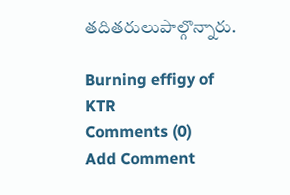తదితరులుపాల్గొన్నారు.

Burning effigy of KTR
Comments (0)
Add Comment